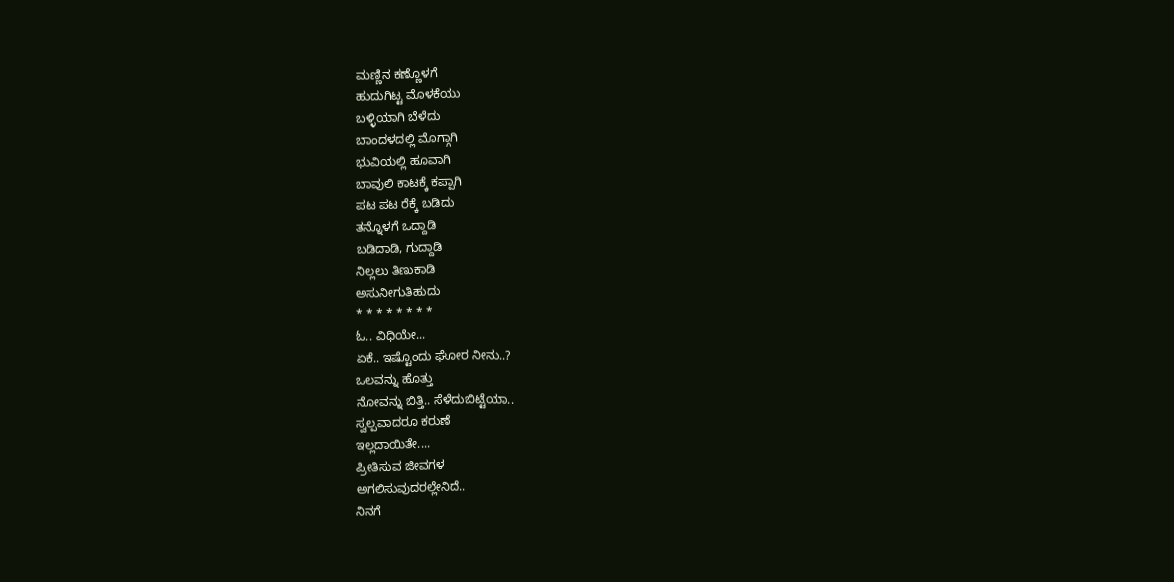ಮಣ್ಣಿನ ಕಣ್ಣೊಳಗೆ
ಹುದುಗಿಟ್ಟ ಮೊಳಕೆಯು
ಬಳ್ಳಿಯಾಗಿ ಬೆಳೆದು
ಬಾಂದಳದಲ್ಲಿ ಮೊಗ್ಗಾಗಿ
ಭುವಿಯಲ್ಲಿ ಹೂವಾಗಿ
ಬಾವುಲಿ ಕಾಟಕ್ಕೆ ಕಪ್ಪಾಗಿ
ಪಟ ಪಟ ರೆಕ್ಕೆ ಬಡಿದು
ತನ್ನೊಳಗೆ ಒದ್ದಾಡಿ
ಬಡಿದಾಡಿ, ಗುದ್ದಾಡಿ
ನಿಲ್ಲಲು ತಿಣುಕಾಡಿ
ಅಸುನೀಗುತಿಹುದು
* * * * * * * *
ಓ.. ವಿಧಿಯೇ...
ಏಕೆ.. ಇಷ್ಟೊಂದು ಘೋರ ನೀನು..?
ಒಲವನ್ನು ಹೊತ್ತು
ನೋವನ್ನು ಬಿತ್ತಿ.. ಸೆಳೆದುಬಿಟ್ಟೆಯಾ..
ಸ್ವಲ್ಪವಾದರೂ ಕರುಣೆ
ಇಲ್ಲದಾಯಿತೇ....
ಪ್ರೀತಿಸುವ ಜೀವಗಳ
ಅಗಲಿಸುವುದರಲ್ಲೇನಿದೆ..
ನಿನಗೆ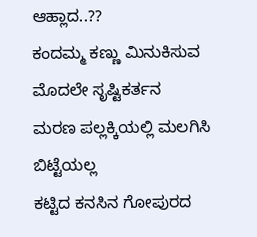ಆಹ್ಲಾದ..??
ಕಂದಮ್ಮ ಕಣ್ಣು ಮಿನುಕಿಸುವ
ಮೊದಲೇ ಸೃಷ್ಟಿಕರ್ತನ
ಮರಣ ಪಲ್ಲಕ್ಕಿಯಲ್ಲಿ ಮಲಗಿಸಿ ಬಿಟ್ಟೆಯಲ್ಲ
ಕಟ್ಟಿದ ಕನಸಿನ ಗೋಪುರದ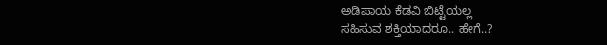ಅಡಿಪಾಯ ಕೆಡವಿ ಬಿಟ್ಟೆಯಲ್ಲ
ಸಹಿಸುವ ಶಕ್ತಿಯಾದರೂ.. ಹೇಗೆ..?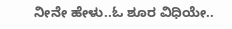ನೀನೇ ಹೇಳು..ಓ ಶೂರ ವಿಧಿಯೇ..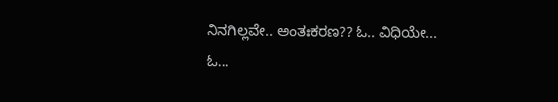ನಿನಗಿಲ್ಲವೇ.. ಅಂತಃಕರಣ?? ಓ.. ವಿಧಿಯೇ...
ಓ...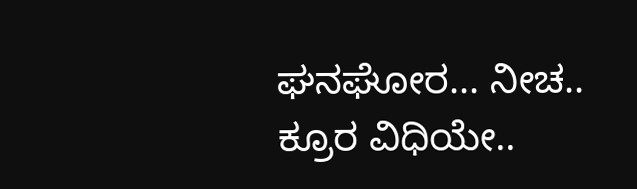ಘನಘೋರ... ನೀಚ.. ಕ್ರೂರ ವಿಧಿಯೇ..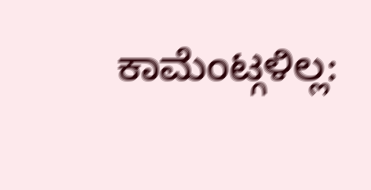ಕಾಮೆಂಟ್ಗಳಿಲ್ಲ: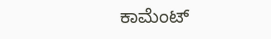ಕಾಮೆಂಟ್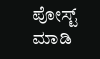ಪೋಸ್ಟ್ ಮಾಡಿ